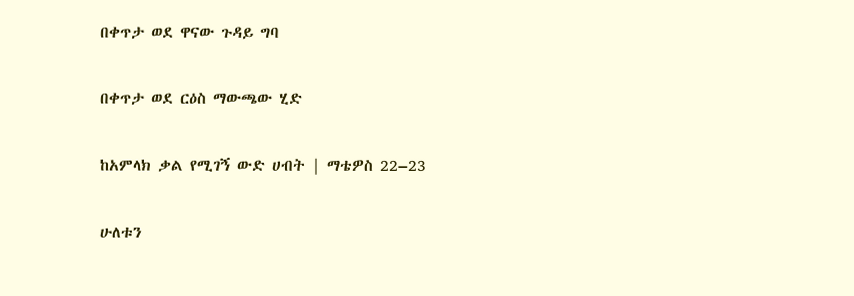በቀጥታ ወደ ዋናው ጉዳይ ግባ

በቀጥታ ወደ ርዕስ ማውጫው ሂድ

ከአምላክ ቃል የሚገኝ ውድ ሀብት | ማቴዎስ 22–23

ሁለቱን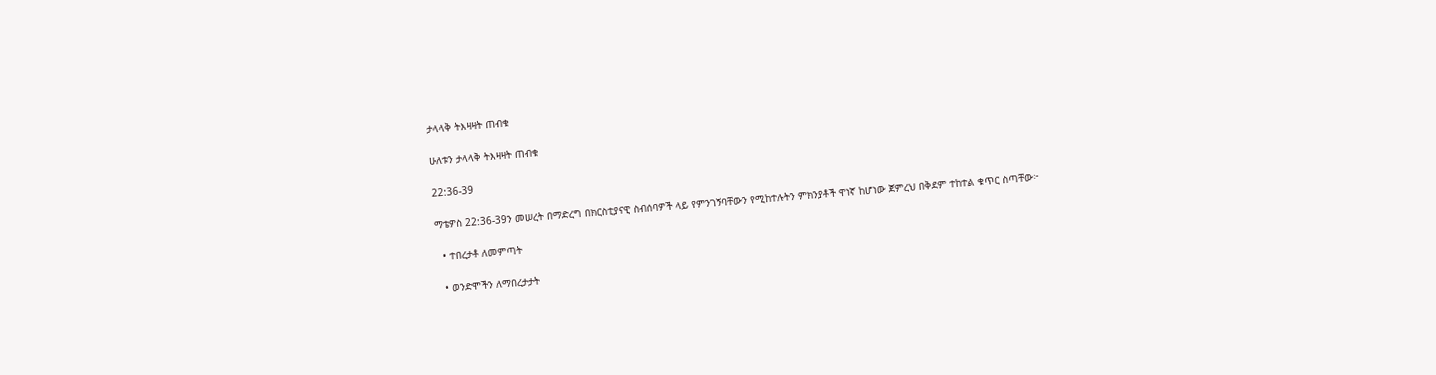ታላላቅ ትእዛዛት ጠብቁ

ሁለቱን ታላላቅ ትእዛዛት ጠብቁ

22:36-39

ማቴዎስ 22:36-39ን መሠረት በማድረግ በክርስቲያናዊ ስብሰባዎች ላይ የምንገኝባቸውን የሚከተሉትን ምክንያቶች ዋነኛ ከሆነው ጀምረህ በቅደም ተከተል ቁጥር ስጣቸው፦

  • ተበረታቶ ለመምጣት

  • ወንድሞችን ለማበረታታት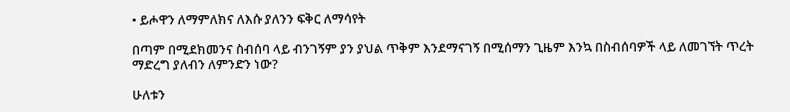• ይሖዋን ለማምለክና ለእሱ ያለንን ፍቅር ለማሳየት

በጣም በሚደክመንና ስብሰባ ላይ ብንገኝም ያን ያህል ጥቅም እንደማናገኝ በሚሰማን ጊዜም እንኳ በስብሰባዎች ላይ ለመገኘት ጥረት ማድረግ ያለብን ለምንድን ነው?

ሁለቱን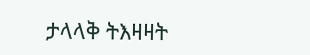ታላላቅ ትእዛዛት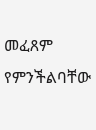መፈጸም የምንችልባቸው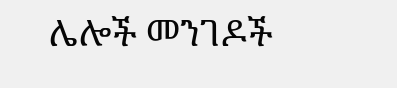ሌሎች መንገዶች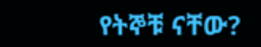የትኞቹ ናቸው?